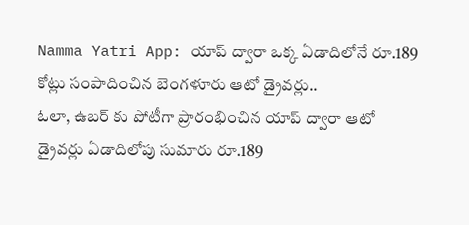Namma Yatri App: యాప్ ద్వారా ఒక్క ఏడాదిలోనే రూ.189 కోట్లు సంపాదించిన బెంగళూరు ఆటో డ్రైవర్లు..
ఓలా, ఉబర్ కు పోటీగా ప్రారంభించిన యాప్ ద్వారా ఆటో డ్రైవర్లు ఏడాదిలోపు సుమారు రూ.189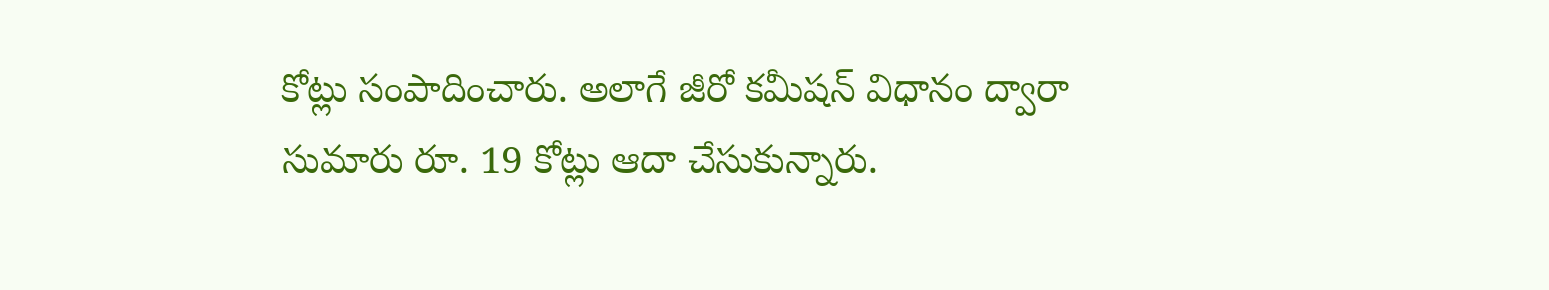కోట్లు సంపాదించారు. అలాగే జీరో కమీషన్ విధానం ద్వారా సుమారు రూ. 19 కోట్లు ఆదా చేసుకున్నారు.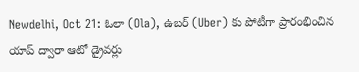Newdelhi, Oct 21: ఓలా (Ola), ఉబర్ (Uber) కు పోటీగా ప్రారంభించిన యాప్ ద్వారా ఆటో డ్రైవర్లు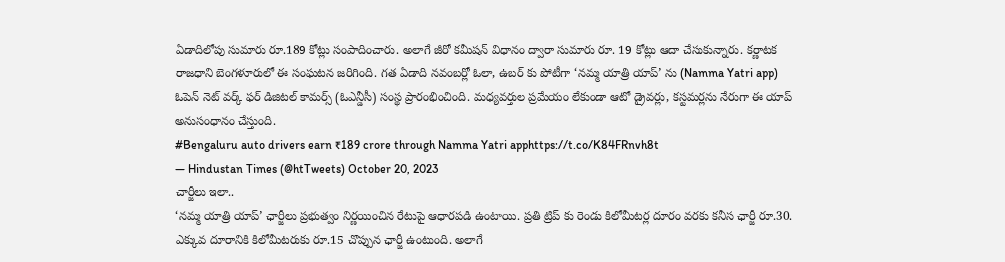ఏడాదిలోపు సుమారు రూ.189 కోట్లు సంపాదించారు. అలాగే జీరో కమీషన్ విధానం ద్వారా సుమారు రూ. 19 కోట్లు ఆదా చేసుకున్నారు. కర్ణాటక రాజధాని బెంగళూరులో ఈ సంఘటన జరిగింది. గత ఏడాది నవంబర్లో ఓలా, ఉబర్ కు పోటీగా ‘నమ్మ యాత్రి యాప్’ ను (Namma Yatri app) ఓపెన్ నెట్ వర్క్ ఫర్ డిజిటల్ కామర్స్ (ఓఎన్డీసీ) సంస్థ ప్రారంభించింది. మధ్యవర్తుల ప్రమేయం లేకుండా ఆటో డ్రైవర్లు, కస్టమర్లను నేరుగా ఈ యాప్ అనుసంధానం చేస్తుంది.
#Bengaluru auto drivers earn ₹189 crore through Namma Yatri apphttps://t.co/K84FRnvh8t
— Hindustan Times (@htTweets) October 20, 2023
చార్జీలు ఇలా..
‘నమ్మ యాత్రి యాప్’ ఛార్జీలు ప్రభుత్వం నిర్ణయించిన రేటుపై ఆధారపడి ఉంటాయి. ప్రతి ట్రిప్ కు రెండు కిలోమీటర్ల దూరం వరకు కనీస ఛార్జీ రూ.30. ఎక్కువ దూరానికి కిలోమీటరుకు రూ.15 చొప్పున ఛార్జీ ఉంటుంది. అలాగే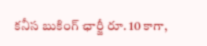కనీస బుకింగ్ ఛార్జీ రూ. 10 కాగా,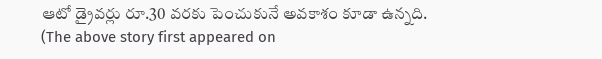ఆటో డ్రైవర్లు రూ.30 వరకు పెంచుకునే అవకాశం కూడా ఉన్నది.
(The above story first appeared on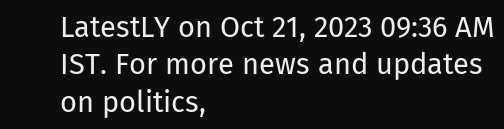LatestLY on Oct 21, 2023 09:36 AM IST. For more news and updates on politics,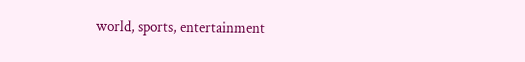world, sports, entertainment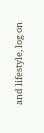and lifestyle, log on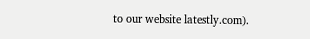to our website latestly.com).